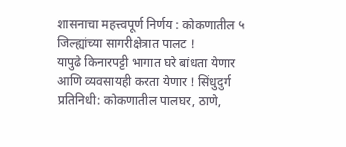शासनाचा महत्त्वपूर्ण निर्णय : कोकणातील ५ जिल्ह्यांच्या सागरीक्षेत्रात पालट !
यापुढे किनारपट्टी भागात घरे बांधता येणार आणि व्यवसायही करता येणार ! सिंधुदुर्ग प्रतिनिधी: कोकणातील पालघर, ठाणे,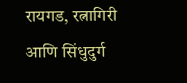रायगड, रत्नागिरी आणि सिंधुदुर्ग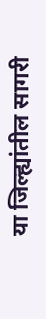या जिल्ह्यांतील सागरी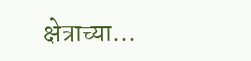क्षेत्राच्या...